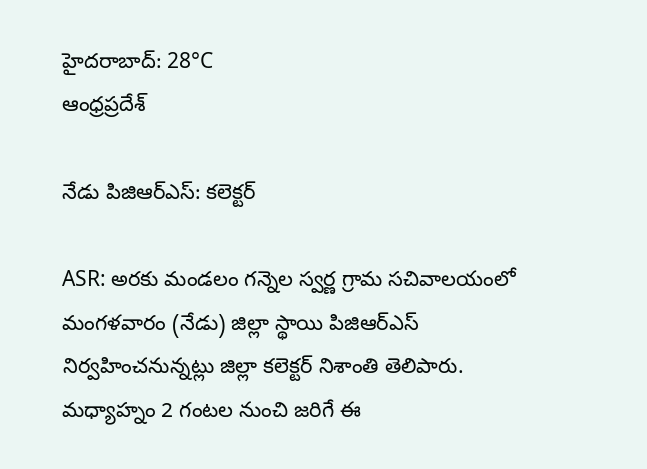హైదరాబాద్: 28°C
ఆంధ్రప్రదేశ్

నేడు పిజిఆర్ఎస్: కలెక్టర్

ASR: అరకు మండలం గన్నెల స్వర్ణ గ్రామ సచివాలయంలో మంగళవారం (నేడు) జిల్లా స్థాయి పిజిఆర్ఎస్ నిర్వహించనున్నట్లు జిల్లా కలెక్టర్ నిశాంతి తెలిపారు. మధ్యాహ్నం 2 గంటల నుంచి జరిగే ఈ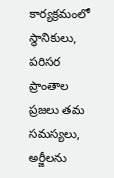కార్యక్రమంలో స్థానికులు, పరిసర ప్రాంతాల ప్రజలు తమ సమస్యలు, అర్జీలను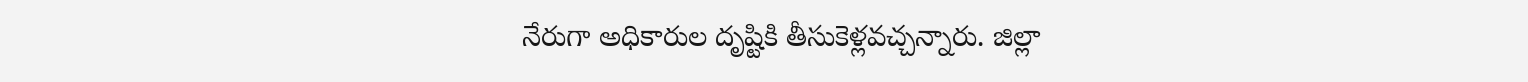నేరుగా అధికారుల దృష్టికి తీసుకెళ్లవచ్చన్నారు. జిల్లా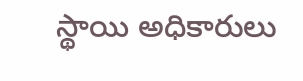స్థాయి అధికారులు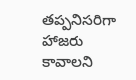తప్పనిసరిగా హాజరు కావాలని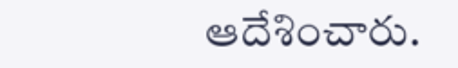ఆదేశించారు.